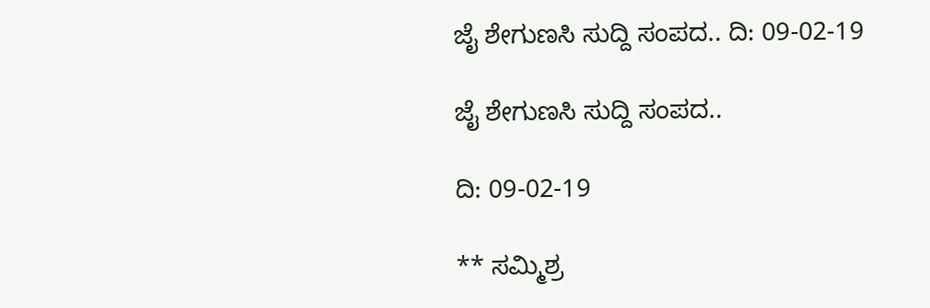ಜೈ ಶೇಗುಣಸಿ ಸುದ್ದಿ ಸಂಪದ.. ದಿ: 09-02-19

ಜೈ ಶೇಗುಣಸಿ ಸುದ್ದಿ ಸಂಪದ..

ದಿ: 09-02-19

** ಸಮ್ಮಿಶ್ರ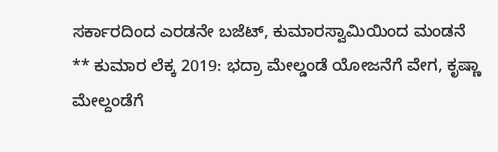ಸರ್ಕಾರದಿಂದ ಎರಡನೇ ಬಜೆಟ್, ಕುಮಾರಸ್ವಾಮಿಯಿಂದ ಮಂಡನೆ
** ಕುಮಾರ ಲೆಕ್ಕ 2019: ಭದ್ರಾ ಮೇಲ್ಡಂಡೆ ಯೋಜನೆಗೆ ವೇಗ, ಕೃಷ್ಣಾ ಮೇಲ್ದಂಡೆಗೆ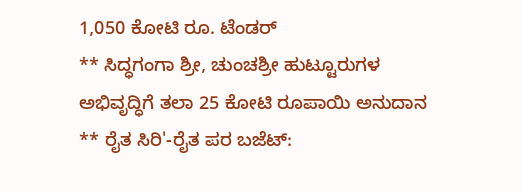1,050 ಕೋಟಿ ರೂ. ಟೆಂಡರ್
** ಸಿದ್ಧಗಂಗಾ ಶ್ರೀ, ಚುಂಚಶ್ರೀ ಹುಟ್ಟೂರುಗಳ ಅಭಿವೃದ್ಧಿಗೆ ತಲಾ 25 ಕೋಟಿ ರೂಪಾಯಿ ಅನುದಾನ
** ರೈತ ಸಿರಿ'-ರೈತ ಪರ ಬಜೆಟ್: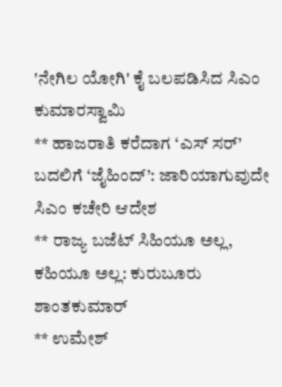'ನೇಗಿಲ ಯೋಗಿ' ಕೈ ಬಲಪಡಿಸಿದ ಸಿಎಂ ಕುಮಾರಸ್ವಾಮಿ
** ಹಾಜರಾತಿ ಕರೆದಾಗ ‘ಎಸ್ ಸರ್’ ಬದಲಿಗೆ ‘ಜೈಹಿಂದ್’: ಜಾರಿಯಾಗುವುದೇ ಸಿಎಂ ಕಚೇರಿ ಆದೇಶ
** ರಾಜ್ಯ ಬಜೆಟ್ ಸಿಹಿಯೂ ಅಲ್ಲ, ಕಹಿಯೂ ಅಲ್ಲ: ಕುರುಬೂರು ಶಾಂತಕುಮಾರ್
** ಉಮೇಶ್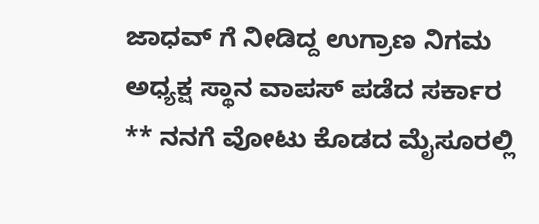ಜಾಧವ್ ಗೆ ನೀಡಿದ್ದ ಉಗ್ರಾಣ ನಿಗಮ ಅಧ್ಯಕ್ಷ ಸ್ಥಾನ ವಾಪಸ್ ಪಡೆದ ಸರ್ಕಾರ
** ನನಗೆ ವೋಟು ಕೊಡದ ಮೈಸೂರಲ್ಲಿ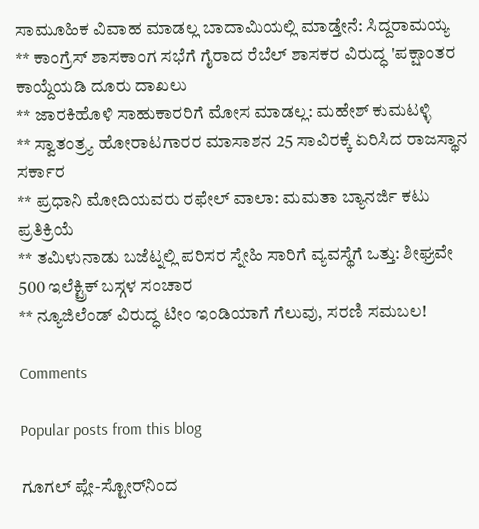ಸಾಮೂಹಿಕ ವಿವಾಹ ಮಾಡಲ್ಲ ಬಾದಾಮಿಯಲ್ಲಿ ಮಾಡ್ತೇನೆ: ಸಿದ್ದರಾಮಯ್ಯ
** ಕಾಂಗ್ರೆಸ್ ಶಾಸಕಾಂಗ ಸಭೆಗೆ ಗೈರಾದ ರೆಬೆಲ್ ಶಾಸಕರ ವಿರುದ್ಧ 'ಪಕ್ಷಾಂತರ ಕಾಯ್ದೆಯಡಿ ದೂರು ದಾಖಲು
** ಜಾರಕಿಹೊಳಿ ಸಾಹುಕಾರರಿಗೆ ಮೋಸ ಮಾಡಲ್ಲ: ಮಹೇಶ್ ಕುಮಟಳ್ಳಿ
** ಸ್ವಾತಂತ್ರ್ಯ ಹೋರಾಟಗಾರರ ಮಾಸಾಶನ 25 ಸಾವಿರಕ್ಕೆ ಏರಿಸಿದ ರಾಜಸ್ಥಾನ ಸರ್ಕಾರ
** ಪ್ರಧಾನಿ ಮೋದಿಯವರು ರಫೇಲ್ ವಾಲಾ: ಮಮತಾ ಬ್ಯಾನರ್ಜಿ ಕಟು ಪ್ರತಿಕ್ರಿಯೆ
** ತಮಿಳುನಾಡು ಬಜೆಟ್ನಲ್ಲಿ ಪರಿಸರ ಸ್ನೇಹಿ ಸಾರಿಗೆ ವ್ಯವಸ್ಥೆಗೆ ಒತ್ತು: ಶೀಘ್ರವೇ 500 ಇಲೆಕ್ಟ್ರಿಕ್ ಬಸ್ಗಳ ಸಂಚಾರ
** ನ್ಯೂಜಿಲೆಂಡ್ ವಿರುದ್ಧ ಟೀಂ ಇಂಡಿಯಾಗೆ ಗೆಲುವು, ಸರಣಿ ಸಮಬಲ!

Comments

Popular posts from this blog

ಗೂಗಲ್ ಪ್ಲೇ-ಸ್ಟೋರ್‌ನಿಂದ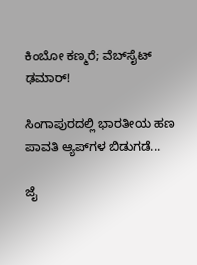ಕಿಂಬೋ ಕಣ್ಮರೆ; ವೆಬ್‌ಸೈಟ್ ಢಮಾರ್!

ಸಿಂಗಾಪುರದಲ್ಲಿ ಭಾರತೀಯ ಹಣ ಪಾವತಿ ಆ್ಯಪ್‌ಗಳ ಬಿಡುಗಡೆ...

ಜೈ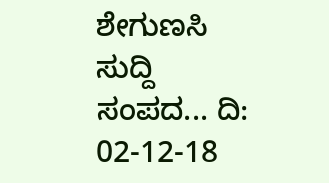ಶೇಗುಣಸಿ ಸುದ್ದಿ ಸಂಪದ... ದಿ: 02-12-18